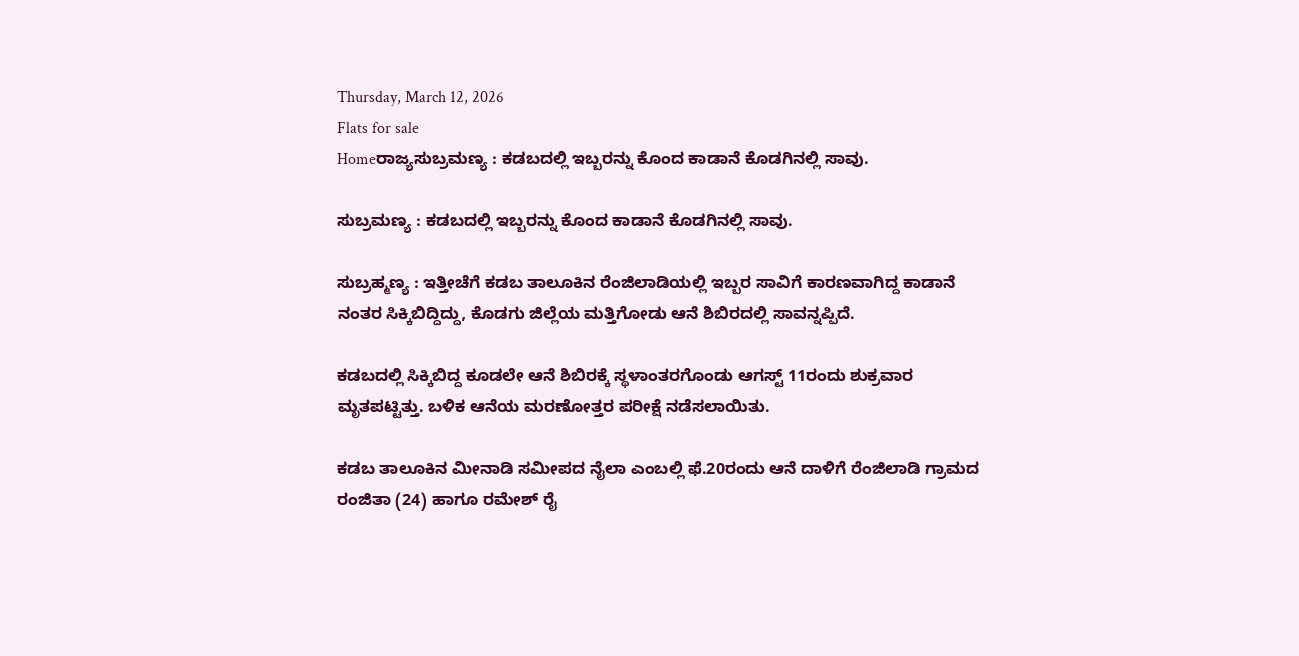Thursday, March 12, 2026
Flats for sale
Homeರಾಜ್ಯಸುಬ್ರಮಣ್ಯ : ಕಡಬದಲ್ಲಿ ಇಬ್ಬರನ್ನು ಕೊಂದ ಕಾಡಾನೆ ಕೊಡಗಿನಲ್ಲಿ ಸಾವು.

ಸುಬ್ರಮಣ್ಯ : ಕಡಬದಲ್ಲಿ ಇಬ್ಬರನ್ನು ಕೊಂದ ಕಾಡಾನೆ ಕೊಡಗಿನಲ್ಲಿ ಸಾವು.

ಸುಬ್ರಹ್ಮಣ್ಯ : ಇತ್ತೀಚೆಗೆ ಕಡಬ ತಾಲೂಕಿನ ರೆಂಜಿಲಾಡಿಯಲ್ಲಿ ಇಬ್ಬರ ಸಾವಿಗೆ ಕಾರಣವಾಗಿದ್ದ ಕಾಡಾನೆ ನಂತರ ಸಿಕ್ಕಿಬಿದ್ದಿದ್ದು, ಕೊಡಗು ಜಿಲ್ಲೆಯ ಮತ್ತಿಗೋಡು ಆನೆ ಶಿಬಿರದಲ್ಲಿ ಸಾವನ್ನಪ್ಪಿದೆ.

ಕಡಬದಲ್ಲಿ ಸಿಕ್ಕಿಬಿದ್ದ ಕೂಡಲೇ ಆನೆ ಶಿಬಿರಕ್ಕೆ ಸ್ಥಳಾಂತರಗೊಂಡು ಆಗಸ್ಟ್ 11ರಂದು ಶುಕ್ರವಾರ ಮೃತಪಟ್ಟಿತ್ತು. ಬಳಿಕ ಆನೆಯ ಮರಣೋತ್ತರ ಪರೀಕ್ಷೆ ನಡೆಸಲಾಯಿತು.

ಕಡಬ ತಾಲೂಕಿನ ಮೀನಾಡಿ ಸಮೀಪದ ನೈಲಾ ಎಂಬಲ್ಲಿ ಫೆ.20ರಂದು ಆನೆ ದಾಳಿಗೆ ರೆಂಜಿಲಾಡಿ ಗ್ರಾಮದ ರಂಜಿತಾ (24) ಹಾಗೂ ರಮೇಶ್ ರೈ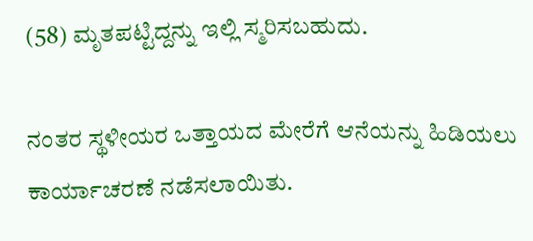(58) ಮೃತಪಟ್ಟಿದ್ದನ್ನು ಇಲ್ಲಿ ಸ್ಮರಿಸಬಹುದು.

ನಂತರ ಸ್ಥಳೀಯರ ಒತ್ತಾಯದ ಮೇರೆಗೆ ಆನೆಯನ್ನು ಹಿಡಿಯಲು ಕಾರ್ಯಾಚರಣೆ ನಡೆಸಲಾಯಿತು.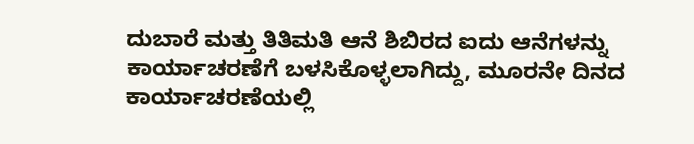ದುಬಾರೆ ಮತ್ತು ತಿತಿಮತಿ ಆನೆ ಶಿಬಿರದ ಐದು ಆನೆಗಳನ್ನು ಕಾರ್ಯಾಚರಣೆಗೆ ಬಳಸಿಕೊಳ್ಳಲಾಗಿದ್ದು, ಮೂರನೇ ದಿನದ ಕಾರ್ಯಾಚರಣೆಯಲ್ಲಿ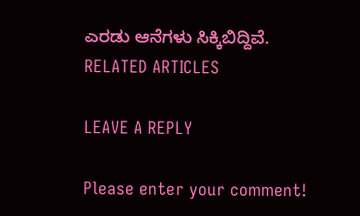ಎರಡು ಆನೆಗಳು ಸಿಕ್ಕಿಬಿದ್ದಿವೆ.
RELATED ARTICLES

LEAVE A REPLY

Please enter your comment!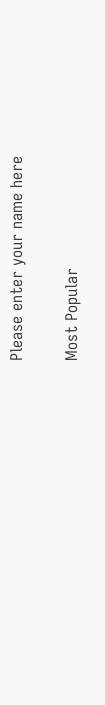Please enter your name here

Most Popular